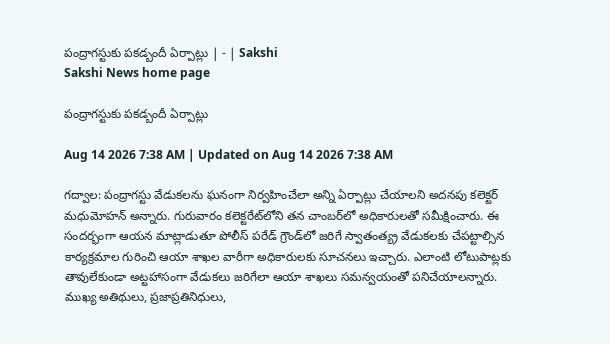పంద్రాగస్టుకు పకడ్బందీ ఏర్పాట్లు | - | Sakshi
Sakshi News home page

పంద్రాగస్టుకు పకడ్బందీ ఏర్పాట్లు

Aug 14 2026 7:38 AM | Updated on Aug 14 2026 7:38 AM

గద్వాల: పంద్రాగస్టు వేడుకలను ఘనంగా నిర్వహించేలా అన్ని ఏర్పాట్లు చేయాలని అదనపు కలెక్టర్‌ మధుమోహన్‌ అన్నారు. గురువారం కలెక్టరేట్‌లోని తన చాంబర్‌లో అధికారులతో సమీక్షించారు. ఈ సందర్భంగా ఆయన మాట్లాడుతూ పోలీస్‌ పరేడ్‌ గ్రౌండ్‌లో జరిగే స్వాతంత్య్ర వేడుకలకు చేపట్టాల్సిన కార్యక్రమాల గురించి ఆయా శాఖల వారీగా అధికారులకు సూచనలు ఇచ్చారు. ఎలాంటి లోటుపాట్లకు తావులేకుండా అట్టహాసంగా వేడుకలు జరిగేలా ఆయా శాఖలు సమన్వయంతో పనిచేయాలన్నారు. ముఖ్య అతిథులు, ప్రజాప్రతినిధులు,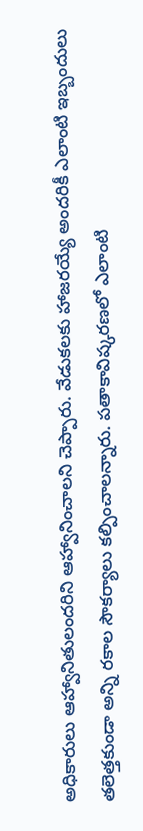అధికారులు ఆహ్వానితులందరిని ఆహ్వానించాలని చెప్పారు. వేడుకలకు హాజరయ్యే అందరికీ ఎలాంటి ఇబ్బందులు తలెత్తకుండా అన్ని రకాల సౌకర్యాలు కల్పించాలన్నారు. పతాకావిష్కరణలో ఎలాంటి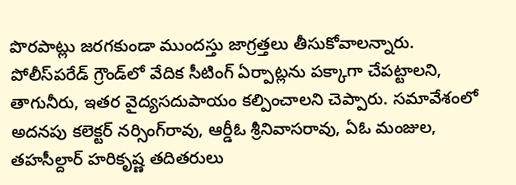పొరపాట్లు జరగకుండా ముందస్తు జాగ్రత్తలు తీసుకోవాలన్నారు. పోలీస్‌పరేడ్‌ గ్రౌండ్‌లో వేదిక సీటింగ్‌ ఏర్పాట్లను పక్కాగా చేపట్టాలని, తాగునీరు, ఇతర వైద్యసదుపాయం కల్పించాలని చెప్పారు. సమావేశంలో అదనపు కలెక్టర్‌ నర్సింగ్‌రావు, ఆర్డీఓ శ్రీనివాసరావు, ఏఓ మంజుల, తహసీల్దార్‌ హరికృష్ణ తదితరులు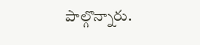పాల్గొన్నారు.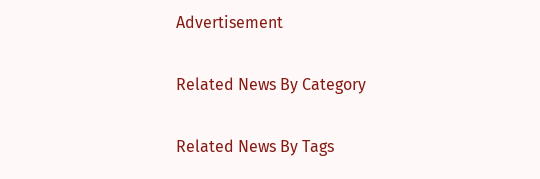Advertisement

Related News By Category

Related News By Tags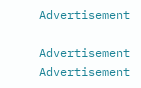Advertisement

Advertisement
Advertisement